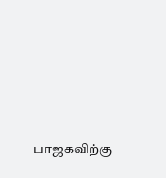பாஜகவிற்கு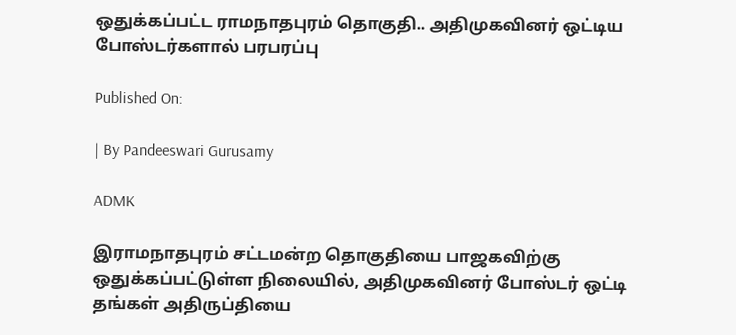ஒதுக்கப்பட்ட ராமநாதபுரம் தொகுதி.. அதிமுகவினர் ஒட்டிய போஸ்டர்களால் பரபரப்பு

Published On:

| By Pandeeswari Gurusamy

ADMK

இராமநாதபுரம் சட்டமன்ற தொகுதியை பாஜகவிற்கு ஒதுக்கப்பட்டுள்ள நிலையில், அதிமுகவினர் போஸ்டர் ஒட்டி தங்கள் அதிருப்தியை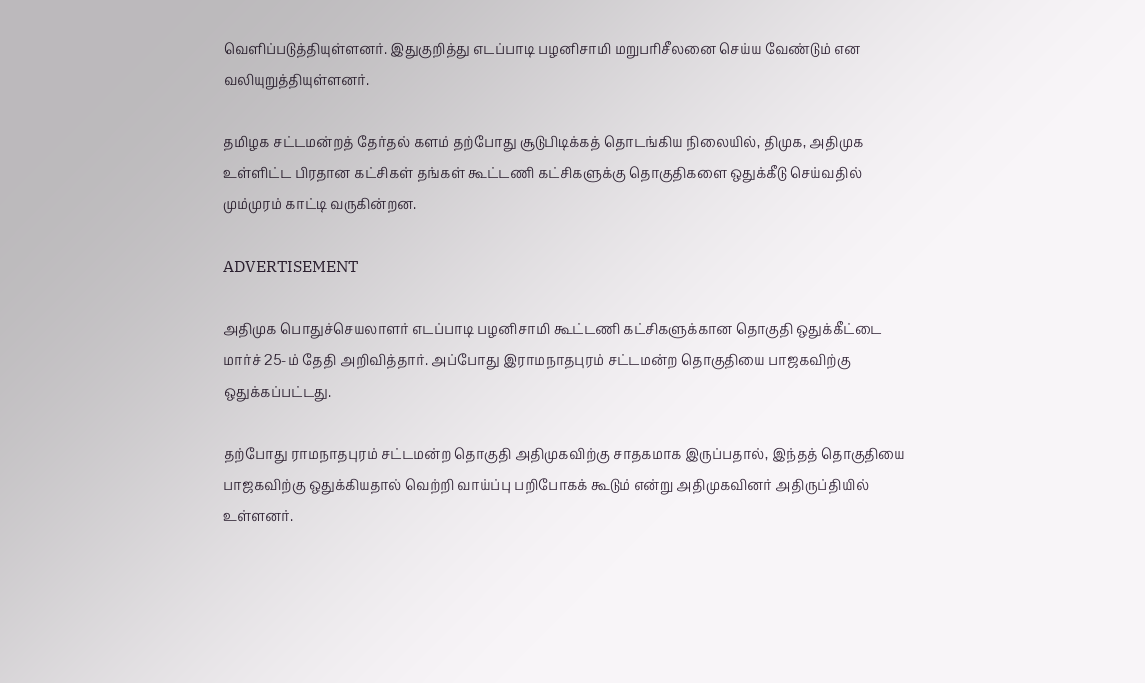வெளிப்படுத்தியுள்ளனர். இதுகுறித்து எடப்பாடி பழனிசாமி மறுபரிசீலனை செய்ய வேண்டும் என வலியுறுத்தியுள்ளனர்.

தமிழக சட்டமன்றத் தேர்தல் களம் தற்போது சூடுபிடிக்கத் தொடங்கிய நிலையில், திமுக, அதிமுக உள்ளிட்ட பிரதான கட்சிகள் தங்கள் கூட்டணி கட்சிகளுக்கு தொகுதிகளை ஒதுக்கீடு செய்வதில் மும்முரம் காட்டி வருகின்றன.

ADVERTISEMENT

அதிமுக பொதுச்செயலாளர் எடப்பாடி பழனிசாமி கூட்டணி கட்சிகளுக்கான தொகுதி ஒதுக்கீட்டை மார்ச் 25-ம் தேதி அறிவித்தார். அப்போது இராமநாதபுரம் சட்டமன்ற தொகுதியை பாஜகவிற்கு ஒதுக்கப்பட்டது.

தற்போது ராமநாதபுரம் சட்டமன்ற தொகுதி அதிமுகவிற்கு சாதகமாக இருப்பதால், இந்தத் தொகுதியை பாஜகவிற்கு ஒதுக்கியதால் வெற்றி வாய்ப்பு பறிபோகக் கூடும் என்று அதிமுகவினர் அதிருப்தியில் உள்ளனர்.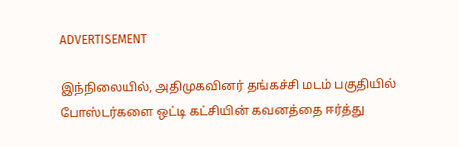ADVERTISEMENT

இந்நிலையில், அதிமுகவினர் தங்கச்சி மடம் பகுதியில் போஸ்டர்களை ஒட்டி கட்சியின் கவனத்தை ஈர்த்து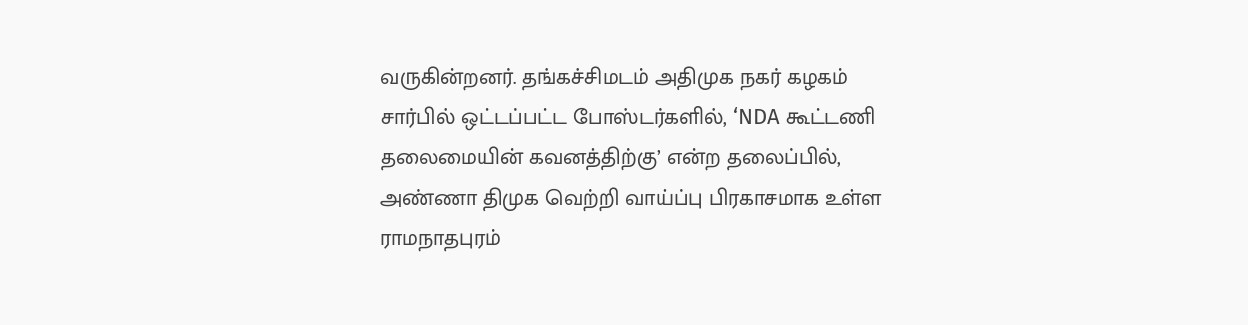வருகின்றனர். தங்கச்சிமடம் அதிமுக நகர் கழகம் சார்பில் ஒட்டப்பட்ட போஸ்டர்களில், ‘NDA கூட்டணி தலைமையின் கவனத்திற்கு’ என்ற தலைப்பில், அண்ணா திமுக வெற்றி வாய்ப்பு பிரகாசமாக உள்ள ராமநாதபுரம்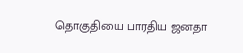தொகுதியை பாரதிய ஜனதா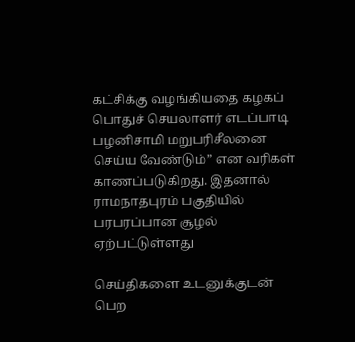கட்சிக்கு வழங்கியதை கழகப் பொதுச் செயலாளர் எடப்பாடி பழனிசாமி மறுபரிசீலனை செய்ய வேண்டும்” என வரிகள் காணப்படுகிறது. இதனால் ராமநாதபுரம் பகுதியில் பரபரப்பான சூழல் ஏற்பட்டுள்ளது

செய்திகளை உடனுக்குடன் பெற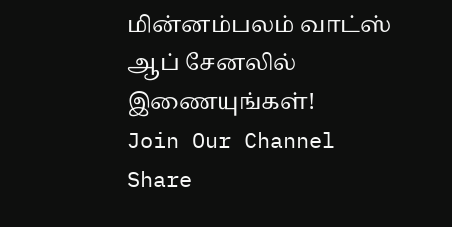மின்னம்பலம் வாட்ஸ் ஆப் சேனலில் இணையுங்கள்!
Join Our Channel
Share